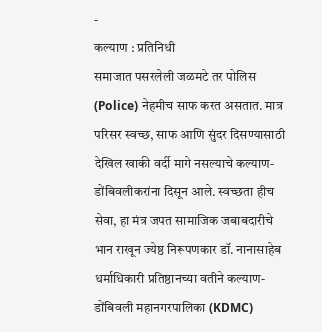-
कल्याण : प्रतिनिधी
समाजात पसरलेली जळमटे तर पोलिस (Police) नेहमीच साफ करत असतात. मात्र परिसर स्वच्छ, साफ आणि सुंदर दिसण्यासाठी देखिल खाकी वर्दी मागे नसल्याचे कल्याण-डोंबिवलीकरांना दिसून आले. स्वच्छता हीच सेवा, हा मंत्र जपत सामाजिक जबाबदारीचे भान राखून ज्येष्ठ निरूपणकार डॉ. नानासाहेब धर्माधिकारी प्रतिष्ठानच्या वतीने कल्याण-डोंबिवली महानगरपालिका (KDMC)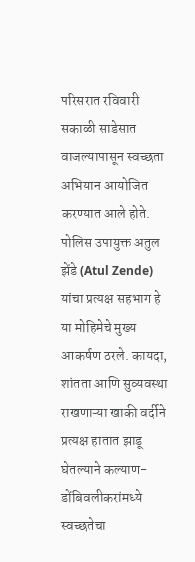परिसरात रविवारी सकाळी साडेसात वाजल्यापासून स्वच्छता अभियान आयोजित करण्यात आले होते. पोलिस उपायुक्त अतुल झेंडे (Atul Zende) यांचा प्रत्यक्ष सहभाग हे या मोहिमेचे मुख्य आकर्षण ठरले. कायदा, शांतता आणि सुव्यवस्था राखणाऱ्या खाकी वर्दीने प्रत्यक्ष हातात झाडू घेतल्याने कल्याण-डोंबिवलीकरांमध्ये स्वच्छतेचा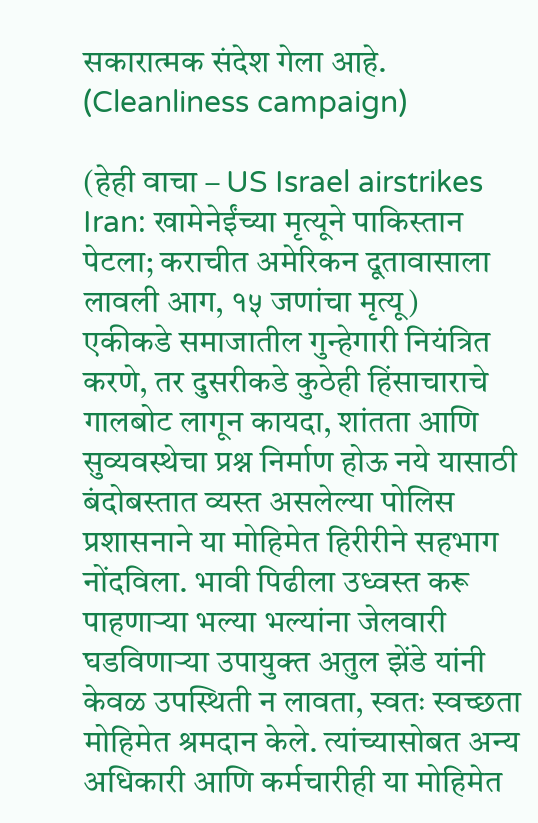सकारात्मक संदेश गेला आहे. (Cleanliness campaign)

(हेही वाचा – US Israel airstrikes Iran: खामेनेईंच्या मृत्यूने पाकिस्तान पेटला; कराचीत अमेरिकन दूतावासाला लावली आग, १५ जणांचा मृत्यू)
एकीकडे समाजातील गुन्हेगारी नियंत्रित करणे, तर दुसरीकडे कुठेही हिंसाचाराचे गालबोट लागून कायदा, शांतता आणि सुव्यवस्थेचा प्रश्न निर्माण होऊ नये यासाठी बंदोबस्तात व्यस्त असलेल्या पोलिस प्रशासनाने या मोहिमेत हिरीरीने सहभाग नोंदविला. भावी पिढीला उध्वस्त करू पाहणाऱ्या भल्या भल्यांना जेलवारी घडविणाऱ्या उपायुक्त अतुल झेंडे यांनी केवळ उपस्थिती न लावता, स्वतः स्वच्छता मोहिमेत श्रमदान केले. त्यांच्यासोबत अन्य अधिकारी आणि कर्मचारीही या मोहिमेत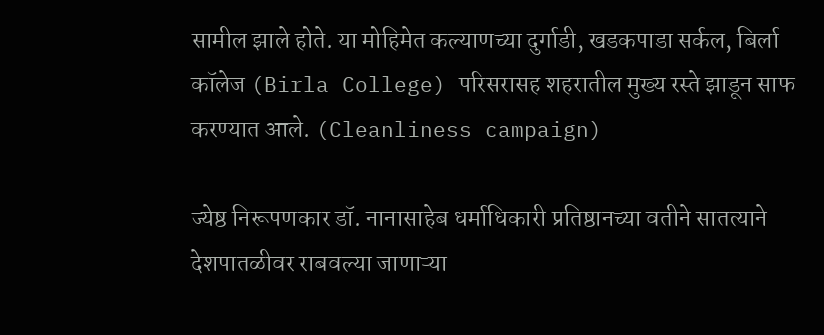सामील झाले होते. या मोहिमेत कल्याणच्या दुर्गाडी, खडकपाडा सर्कल, बिर्ला कॉलेज (Birla College) परिसरासह शहरातील मुख्य रस्ते झाडून साफ करण्यात आले. (Cleanliness campaign)

ज्येष्ठ निरूपणकार डॉ. नानासाहेब धर्माधिकारी प्रतिष्ठानच्या वतीने सातत्याने देशपातळीवर राबवल्या जाणाऱ्या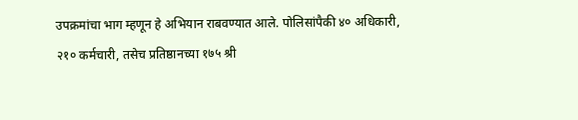उपक्रमांचा भाग म्हणून हे अभियान राबवण्यात आले. पोलिसांपैकी ४० अधिकारी, २१० कर्मचारी, तसेच प्रतिष्ठानच्या १७५ श्री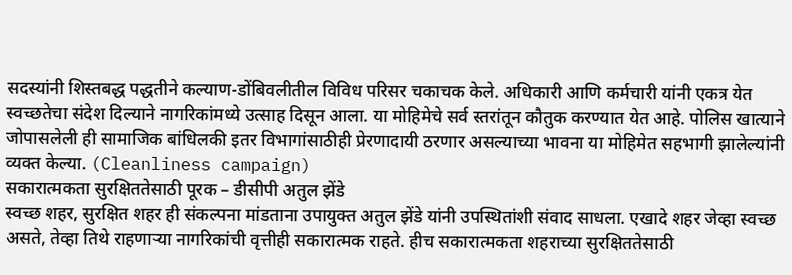सदस्यांनी शिस्तबद्ध पद्धतीने कल्याण-डोंबिवलीतील विविध परिसर चकाचक केले. अधिकारी आणि कर्मचारी यांनी एकत्र येत स्वच्छतेचा संदेश दिल्याने नागरिकांमध्ये उत्साह दिसून आला. या मोहिमेचे सर्व स्तरांतून कौतुक करण्यात येत आहे. पोलिस खात्याने जोपासलेली ही सामाजिक बांधिलकी इतर विभागांसाठीही प्रेरणादायी ठरणार असल्याच्या भावना या मोहिमेत सहभागी झालेल्यांनी व्यक्त केल्या. (Cleanliness campaign)
सकारात्मकता सुरक्षिततेसाठी पूरक – डीसीपी अतुल झेंडे
स्वच्छ शहर, सुरक्षित शहर ही संकल्पना मांडताना उपायुक्त अतुल झेंडे यांनी उपस्थितांशी संवाद साधला. एखादे शहर जेव्हा स्वच्छ असते, तेव्हा तिथे राहणाऱ्या नागरिकांची वृत्तीही सकारात्मक राहते. हीच सकारात्मकता शहराच्या सुरक्षिततेसाठी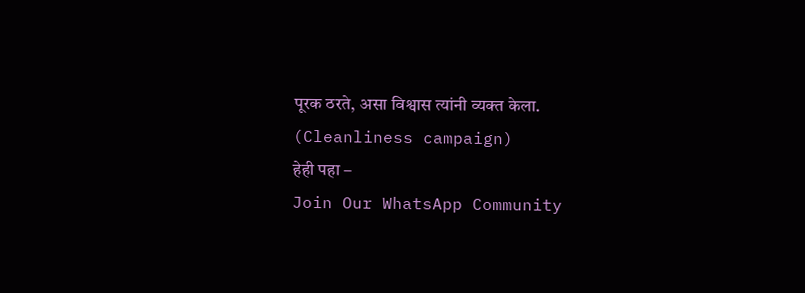पूरक ठरते, असा विश्वास त्यांनी व्यक्त केला. (Cleanliness campaign)
हेही पहा –
Join Our WhatsApp Community